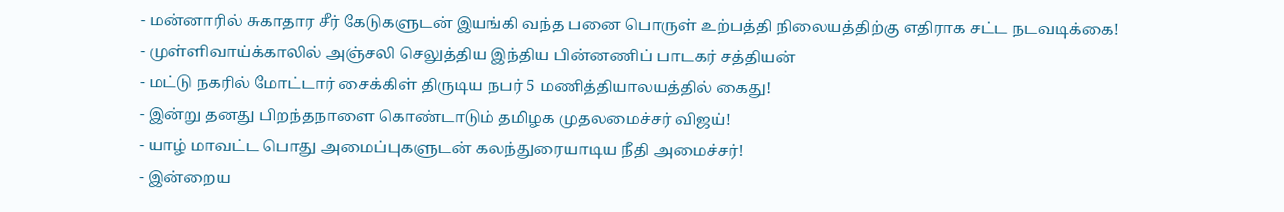- மன்னாரில் சுகாதார சீர் கேடுகளுடன் இயங்கி வந்த பனை பொருள் உற்பத்தி நிலையத்திற்கு எதிராக சட்ட நடவடிக்கை!
- முள்ளிவாய்க்காலில் அஞ்சலி செலுத்திய இந்திய பின்னணிப் பாடகர் சத்தியன்
- மட்டு நகரில் மோட்டார் சைக்கிள் திருடிய நபர் 5 மணித்தியாலயத்தில் கைது!
- இன்று தனது பிறந்தநாளை கொண்டாடும் தமிழக முதலமைச்சர் விஜய்!
- யாழ் மாவட்ட பொது அமைப்புகளுடன் கலந்துரையாடிய நீதி அமைச்சர்!
- இன்றைய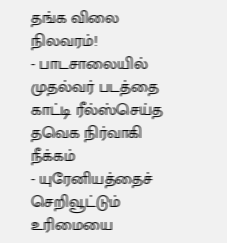தங்க விலை நிலவரம்!
- பாடசாலையில் முதல்வர் படத்தை காட்டி ரீல்ஸ்செய்த தவெக நிர்வாகி நீக்கம்
- யுரேனியத்தைச் செறிவூட்டும் உரிமையை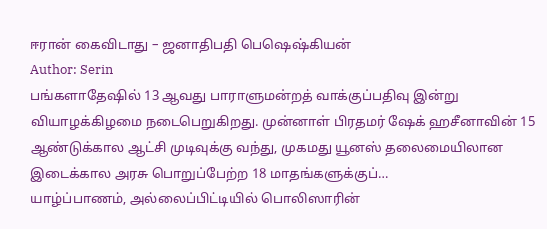ஈரான் கைவிடாது – ஜனாதிபதி பெஷெஷ்கியன்
Author: Serin
பங்களாதேஷில் 13 ஆவது பாராளுமன்றத் வாக்குப்பதிவு இன்று வியாழக்கிழமை நடைபெறுகிறது. முன்னாள் பிரதமர் ஷேக் ஹசீனாவின் 15 ஆண்டுக்கால ஆட்சி முடிவுக்கு வந்து, முகமது யூனஸ் தலைமையிலான இடைக்கால அரசு பொறுப்பேற்ற 18 மாதங்களுக்குப்…
யாழ்ப்பாணம், அல்லைப்பிட்டியில் பொலிஸாரின்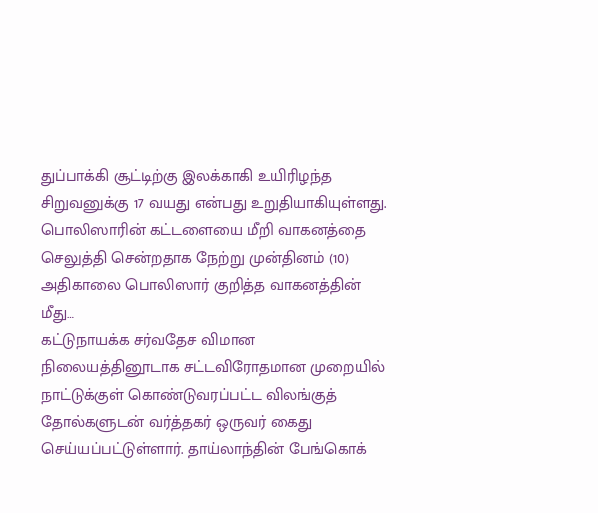துப்பாக்கி சூட்டிற்கு இலக்காகி உயிரிழந்த சிறுவனுக்கு 17 வயது என்பது உறுதியாகியுள்ளது. பொலிஸாரின் கட்டளையை மீறி வாகனத்தை செலுத்தி சென்றதாக நேற்று முன்தினம் (10) அதிகாலை பொலிஸார் குறித்த வாகனத்தின் மீது…
கட்டுநாயக்க சர்வதேச விமான நிலையத்தினூடாக சட்டவிரோதமான முறையில் நாட்டுக்குள் கொண்டுவரப்பட்ட விலங்குத் தோல்களுடன் வர்த்தகர் ஒருவர் கைது செய்யப்பட்டுள்ளார். தாய்லாந்தின் பேங்கொக்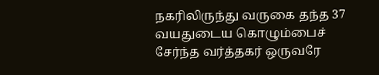நகரிலிருந்து வருகை தந்த 37 வயதுடைய கொழும்பைச் சேர்ந்த வர்த்தகர் ஒருவரே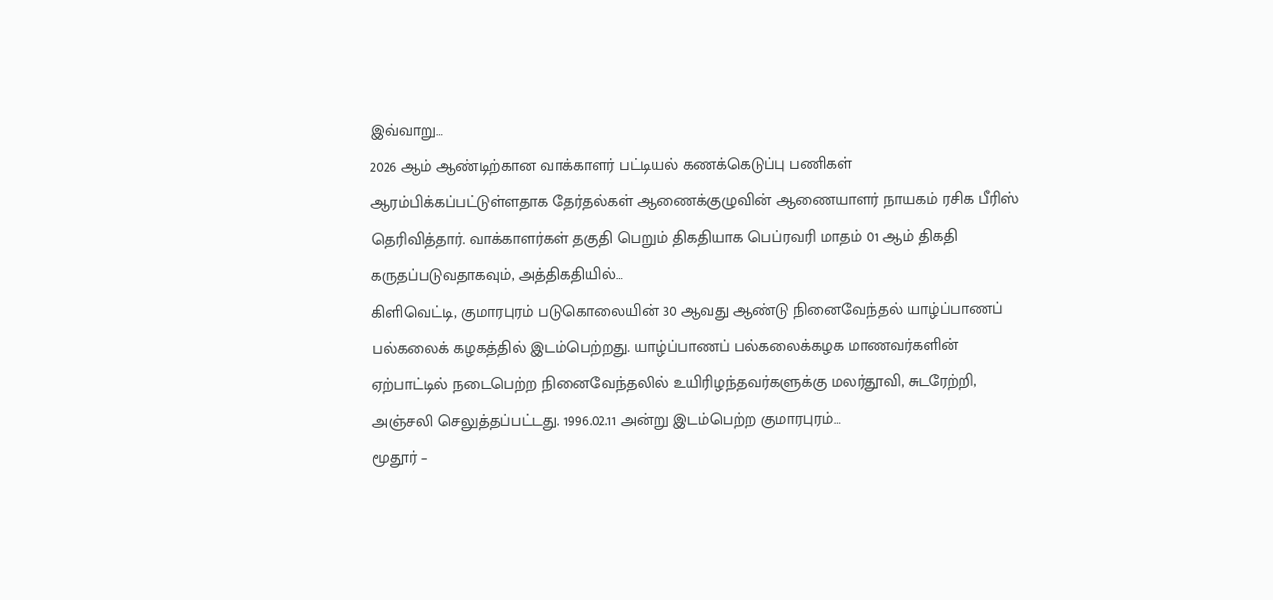இவ்வாறு…
2026 ஆம் ஆண்டிற்கான வாக்காளர் பட்டியல் கணக்கெடுப்பு பணிகள் ஆரம்பிக்கப்பட்டுள்ளதாக தேர்தல்கள் ஆணைக்குழுவின் ஆணையாளர் நாயகம் ரசிக பீரிஸ் தெரிவித்தார். வாக்காளர்கள் தகுதி பெறும் திகதியாக பெப்ரவரி மாதம் 01 ஆம் திகதி கருதப்படுவதாகவும், அத்திகதியில்…
கிளிவெட்டி, குமாரபுரம் படுகொலையின் 30 ஆவது ஆண்டு நினைவேந்தல் யாழ்ப்பாணப் பல்கலைக் கழகத்தில் இடம்பெற்றது. யாழ்ப்பாணப் பல்கலைக்கழக மாணவர்களின் ஏற்பாட்டில் நடைபெற்ற நினைவேந்தலில் உயிரிழந்தவர்களுக்கு மலர்தூவி, சுடரேற்றி, அஞ்சலி செலுத்தப்பட்டது. 1996.02.11 அன்று இடம்பெற்ற குமாரபுரம்…
மூதூர் –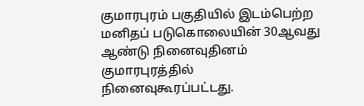குமாரபுரம் பகுதியில் இடம்பெற்ற மனிதப் படுகொலையின் 30ஆவது ஆண்டு நினைவுதினம் குமாரபுரத்தில் நினைவுகூரப்பட்டது.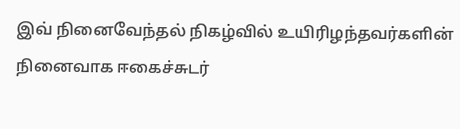இவ் நினைவேந்தல் நிகழ்வில் உயிரிழந்தவர்களின் நினைவாக ஈகைச்சுடர்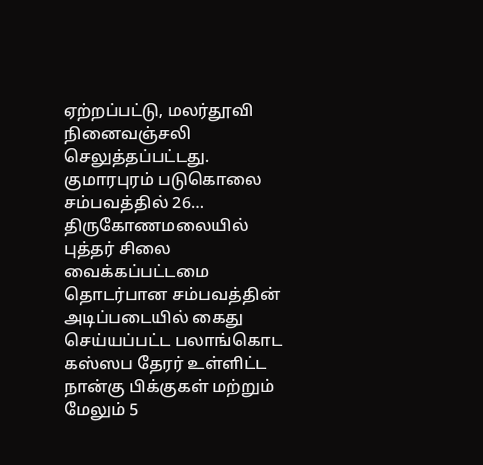ஏற்றப்பட்டு, மலர்தூவி நினைவஞ்சலி செலுத்தப்பட்டது. குமாரபுரம் படுகொலை சம்பவத்தில் 26…
திருகோணமலையில் புத்தர் சிலை வைக்கப்பட்டமை தொடர்பான சம்பவத்தின் அடிப்படையில் கைது செய்யப்பட்ட பலாங்கொட கஸ்ஸப தேரர் உள்ளிட்ட நான்கு பிக்குகள் மற்றும் மேலும் 5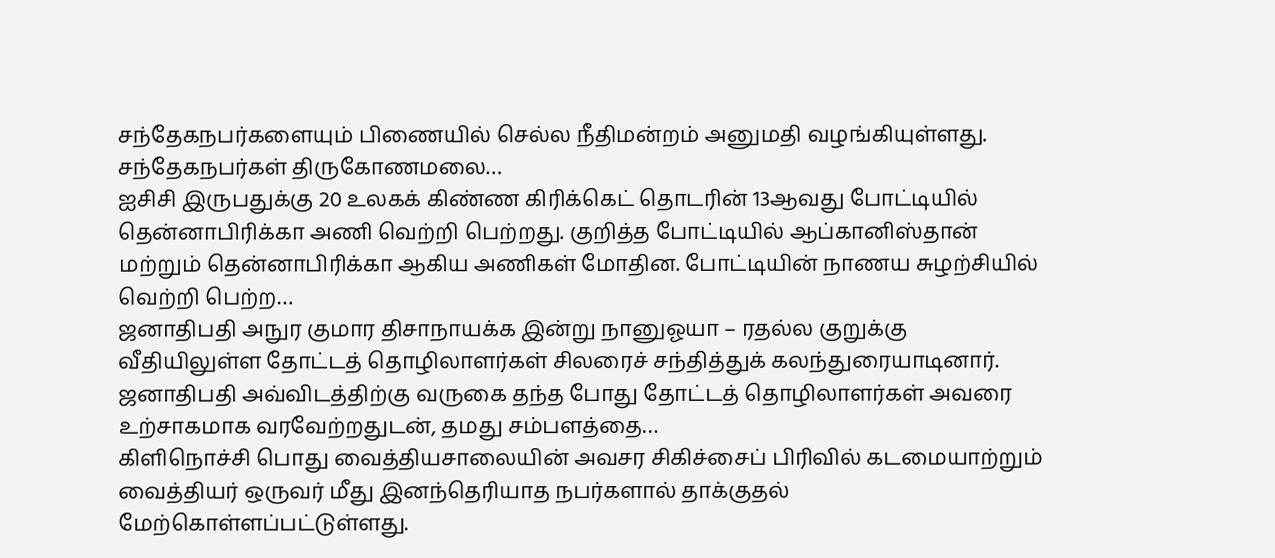சந்தேகநபர்களையும் பிணையில் செல்ல நீதிமன்றம் அனுமதி வழங்கியுள்ளது. சந்தேகநபர்கள் திருகோணமலை…
ஐசிசி இருபதுக்கு 20 உலகக் கிண்ண கிரிக்கெட் தொடரின் 13ஆவது போட்டியில் தென்னாபிரிக்கா அணி வெற்றி பெற்றது. குறித்த போட்டியில் ஆப்கானிஸ்தான் மற்றும் தென்னாபிரிக்கா ஆகிய அணிகள் மோதின. போட்டியின் நாணய சுழற்சியில் வெற்றி பெற்ற…
ஜனாதிபதி அநுர குமார திசாநாயக்க இன்று நானுஓயா – ரதல்ல குறுக்கு வீதியிலுள்ள தோட்டத் தொழிலாளர்கள் சிலரைச் சந்தித்துக் கலந்துரையாடினார். ஜனாதிபதி அவ்விடத்திற்கு வருகை தந்த போது தோட்டத் தொழிலாளர்கள் அவரை உற்சாகமாக வரவேற்றதுடன், தமது சம்பளத்தை…
கிளிநொச்சி பொது வைத்தியசாலையின் அவசர சிகிச்சைப் பிரிவில் கடமையாற்றும் வைத்தியர் ஒருவர் மீது இனந்தெரியாத நபர்களால் தாக்குதல் மேற்கொள்ளப்பட்டுள்ளது.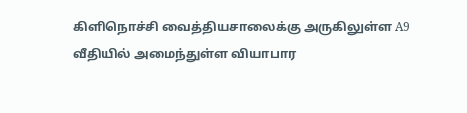கிளிநொச்சி வைத்தியசாலைக்கு அருகிலுள்ள A9 வீதியில் அமைந்துள்ள வியாபார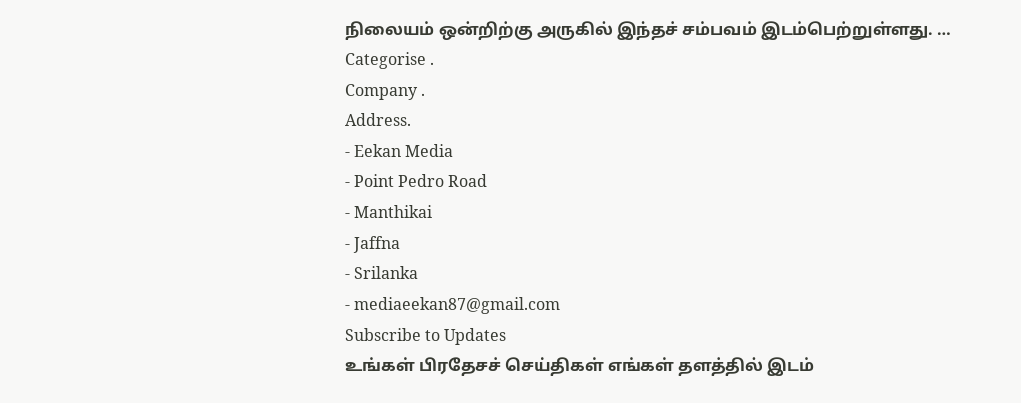நிலையம் ஒன்றிற்கு அருகில் இந்தச் சம்பவம் இடம்பெற்றுள்ளது. …
Categorise .
Company .
Address.
- Eekan Media
- Point Pedro Road
- Manthikai
- Jaffna
- Srilanka
- mediaeekan87@gmail.com
Subscribe to Updates
உங்கள் பிரதேசச் செய்திகள் எங்கள் தளத்தில் இடம்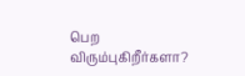பெற விரும்புகிறீர்களா?